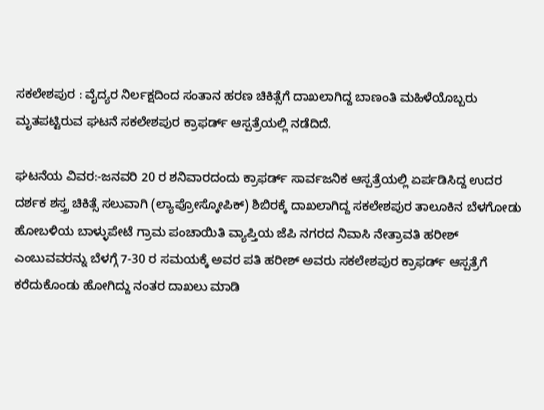ಸಕಲೇಶಪುರ : ವೈದ್ಯರ ನಿರ್ಲಕ್ಷದಿಂದ ಸಂತಾನ ಹರಣ ಚಿಕಿತ್ಸೆಗೆ ದಾಖಲಾಗಿದ್ದ ಬಾಣಂತಿ ಮಹಿಳೆಯೊಬ್ಬರು ಮೃತಪಟ್ಟಿರುವ ಘಟನೆ ಸಕಲೇಶಪುರ ಕ್ರಾಫರ್ಡ್ ಆಸ್ಪತ್ರೆಯಲ್ಲಿ ನಡೆದಿದೆ.

ಘಟನೆಯ ವಿವರ:-ಜನವರಿ 20 ರ ಶನಿವಾರದಂದು ಕ್ರಾಫರ್ಡ್ ಸಾರ್ವಜನಿಕ ಆಸ್ಪತ್ರೆಯಲ್ಲಿ ಏರ್ಪಡಿಸಿದ್ದ ಉದರ ದರ್ಶಕ ಶಸ್ತ್ರ ಚಿಕಿತ್ಸೆ ಸಲುವಾಗಿ (ಲ್ಯಾಪ್ರೋಸ್ಕೋಪಿಕ್) ಶಿಬಿರಕ್ಕೆ ದಾಖಲಾಗಿದ್ದ ಸಕಲೇಶಪುರ ತಾಲೂಕಿನ ಬೆಳಗೋಡು ಹೋಬಳಿಯ ಬಾಳ್ಳುಪೇಟೆ ಗ್ರಾಮ ಪಂಚಾಯಿತಿ ವ್ಯಾಪ್ತಿಯ ಜೆಪಿ ನಗರದ ನಿವಾಸಿ ನೇತ್ರಾವತಿ ಹರೀಶ್ ಎಂಬುವವರನ್ನು ಬೆಳಗ್ಗೆ 7-30 ರ ಸಮಯಕ್ಕೆ ಅವರ ಪತಿ ಹರೀಶ್ ಅವರು ಸಕಲೇಶಪುರ ಕ್ರಾಫರ್ಡ್ ಆಸ್ಪತ್ರೆಗೆ ಕರೆದುಕೊಂಡು ಹೋಗಿದ್ದು ನಂತರ ದಾಖಲು ಮಾಡಿ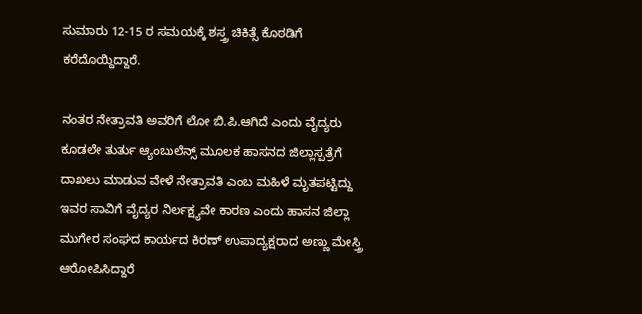ಸುಮಾರು 12-15 ರ ಸಮಯಕ್ಕೆ ಶಸ್ತ್ರ ಚಿಕಿತ್ಸೆ ಕೊಠಡಿಗೆ ಕರೆದೊಯ್ದಿದ್ದಾರೆ.

ನಂತರ ನೇತ್ರಾವತಿ ಅವರಿಗೆ ಲೋ ಬಿ.ಪಿ.ಆಗಿದೆ ಎಂದು ವೈದ್ಯರು ಕೂಡಲೇ ತುರ್ತು ಆ್ಯಂಬುಲೆನ್ಸ್ ಮೂಲಕ ಹಾಸನದ ಜಿಲ್ಲಾಸ್ಪತ್ರೆಗೆ ದಾಖಲು ಮಾಡುವ ವೇಳೆ ನೇತ್ರಾವತಿ ಎಂಬ ಮಹಿಳೆ ಮೃತಪಟ್ಟಿದ್ದು ಇವರ ಸಾವಿಗೆ ವೈದ್ಯರ ನಿರ್ಲಕ್ಷ್ಯವೇ ಕಾರಣ ಎಂದು ಹಾಸನ ಜಿಲ್ಲಾ ಮುಗೇರ ಸಂಘದ ಕಾರ್ಯದ ಕಿರಣ್ ಉಪಾದ್ಯಕ್ಷರಾದ ಅಣ್ಣು ಮೇಸ್ತ್ರಿ ಆರೋಪಿಸಿದ್ದಾರೆ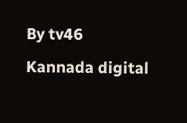By tv46 Kannada digital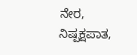ನೇರ, ನಿಷ್ಪಕ್ಷಪಾತ,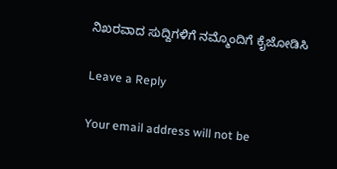ನಿಖರವಾದ ಸುದ್ದಿಗಳಿಗೆ ನಮ್ಮೊಂದಿಗೆ ಕೈಜೋಡಿಸಿ

Leave a Reply

Your email address will not be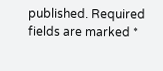published. Required fields are marked *